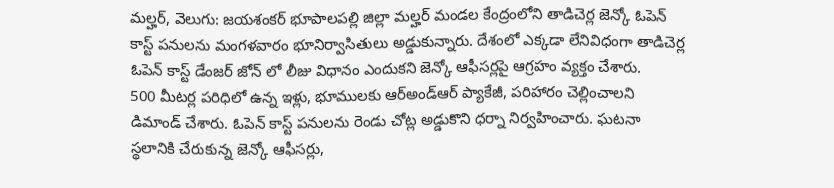మల్హర్, వెలుగు: జయశంకర్ భూపాలపల్లి జిల్లా మల్హర్ మండల కేంద్రంలోని తాడిచెర్ల జెన్కో ఓపెన్ కాస్ట్ పనులను మంగళవారం భూనిర్వాసితులు అడ్డుకున్నారు. దేశంలో ఎక్కడా లేనివిధంగా తాడిచెర్ల ఓపెన్ కాస్ట్ డేంజర్ జోన్ లో లీజు విధానం ఎందుకని జెన్కో ఆఫీసర్లపై ఆగ్రహం వ్యక్తం చేశారు.
500 మీటర్ల పరిధిలో ఉన్న ఇళ్లు, భూములకు ఆర్అండ్ఆర్ ప్యాకేజీ, పరిహారం చెల్లించాలని డిమాండ్ చేశారు. ఓపెన్ కాస్ట్ పనులను రెండు చోట్ల అడ్డుకొని ధర్నా నిర్వహించారు. ఘటనా స్థలానికి చేరుకున్న జెన్కో ఆఫీసర్లు,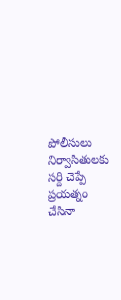పోలీసులు నిర్వాసితులకు సర్ది చెప్పే ప్రయత్నం చేసినా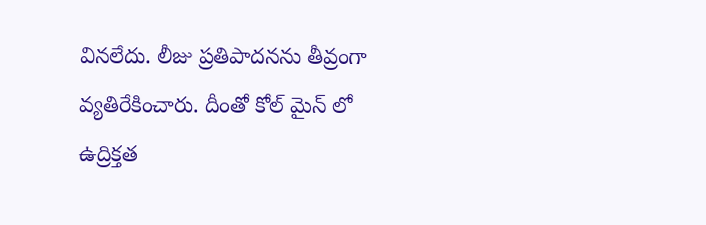వినలేదు. లీజు ప్రతిపాదనను తీవ్రంగా వ్యతిరేకించారు. దీంతో కోల్ మైన్ లో ఉద్రిక్తత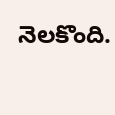నెలకొంది.